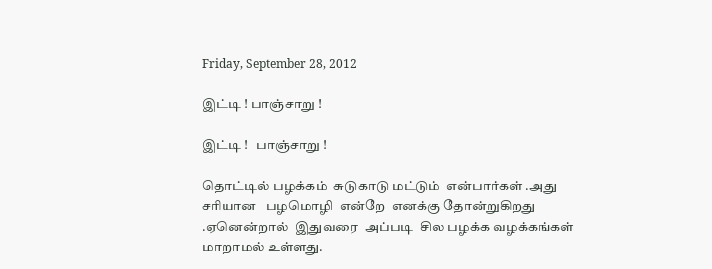Friday, September 28, 2012

இட்டி ! பாஞ்சாறு !

இட்டி !   பாஞ்சாறு !

தொட்டில் பழக்கம்  சுடுகாடு மட்டும்  என்பார்கள் .அது  சரியான   பழமொழி  என்றே  எனக்கு தோன்றுகிறது .ஏனென்றால்  இதுவரை  அப்படி  சில பழக்க வழக்கங்கள்  மாறாமல் உள்ளது.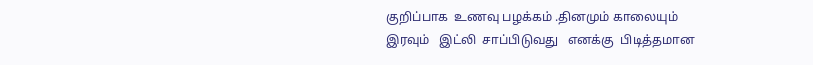குறிப்பாக  உணவு பழக்கம் .தினமும் காலையும் இரவும்   இட்லி  சாப்பிடுவது   எனக்கு  பிடித்தமான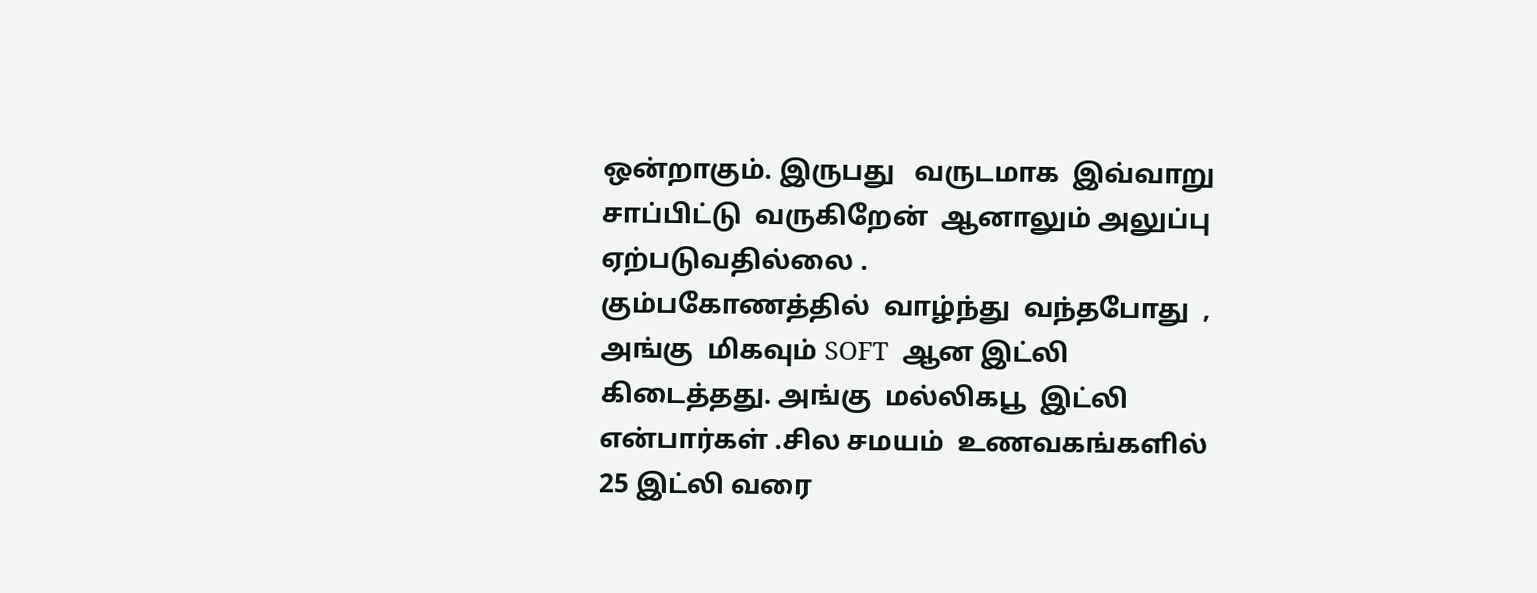ஒன்றாகும். இருபது   வருடமாக  இவ்வாறு  சாப்பிட்டு  வருகிறேன்  ஆனாலும் அலுப்பு  ஏற்படுவதில்லை .
கும்பகோணத்தில்  வாழ்ந்து  வந்தபோது  , அங்கு  மிகவும் SOFT  ஆன இட்லி   கிடைத்தது. அங்கு  மல்லிகபூ  இட்லி  என்பார்கள் .சில சமயம்  உணவகங்களில்  25 இட்லி வரை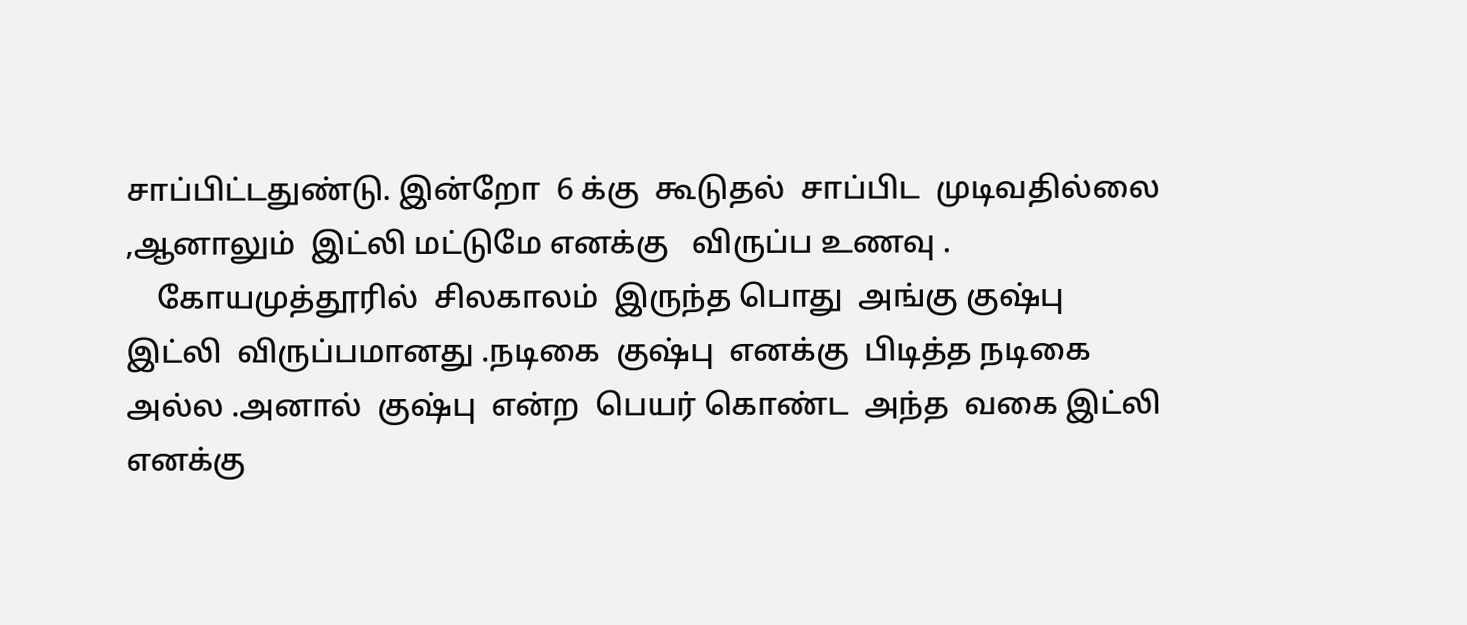சாப்பிட்டதுண்டு. இன்றோ  6 க்கு  கூடுதல்  சாப்பிட  முடிவதில்லை ,ஆனாலும்  இட்லி மட்டுமே எனக்கு   விருப்ப உணவு .
    கோயமுத்தூரில்  சிலகாலம்  இருந்த பொது  அங்கு குஷ்பு  இட்லி  விருப்பமானது .நடிகை  குஷ்பு  எனக்கு  பிடித்த நடிகை அல்ல .அனால்  குஷ்பு  என்ற  பெயர் கொண்ட  அந்த  வகை இட்லி எனக்கு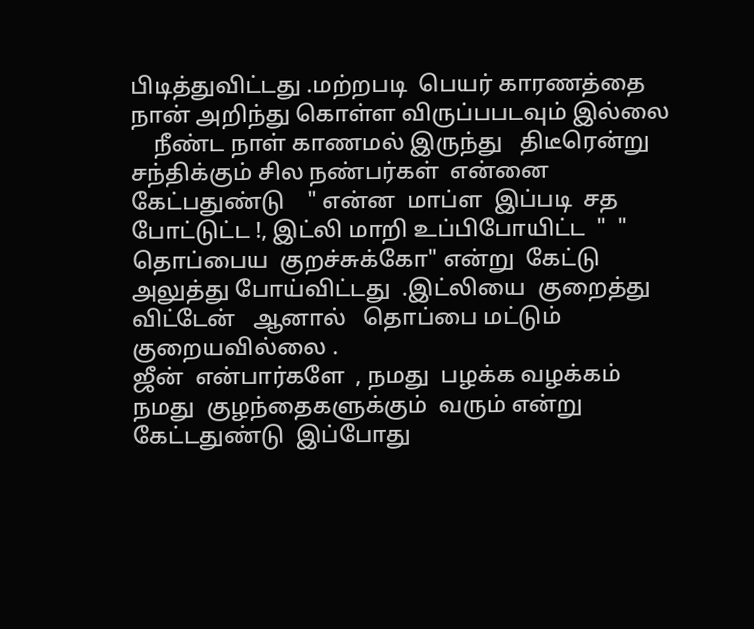பிடித்துவிட்டது .மற்றபடி  பெயர் காரணத்தை  நான் அறிந்து கொள்ள விருப்பபடவும் இல்லை
    நீண்ட நாள் காணமல் இருந்து   திடீரென்று  சந்திக்கும் சில நண்பர்கள்  என்னை கேட்பதுண்டு    " என்ன  மாப்ள  இப்படி  சத  போட்டுட்ட !, இட்லி மாறி உப்பிபோயிட்ட  "  " தொப்பைய  குறச்சுக்கோ" என்று  கேட்டு  அலுத்து போய்விட்டது  .இட்லியை  குறைத்து விட்டேன்   ஆனால்   தொப்பை மட்டும்  குறையவில்லை .
ஜீன்  என்பார்களே  , நமது  பழக்க வழக்கம்  நமது  குழந்தைகளுக்கும்  வரும் என்று கேட்டதுண்டு  இப்போது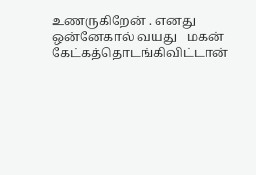உணருகிறேன் . எனது ஒன்னேகால் வயது   மகன்  கேட்கத்தொடங்கிவிட்டான்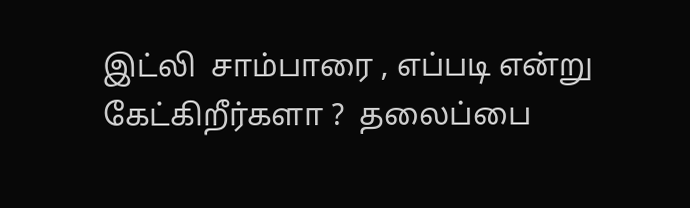இட்லி  சாம்பாரை , எப்படி என்று  கேட்கிறீர்களா ?  தலைப்பை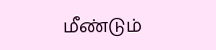மீண்டும்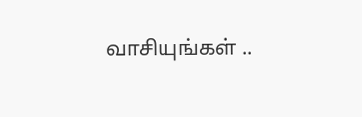வாசியுங்கள் ..